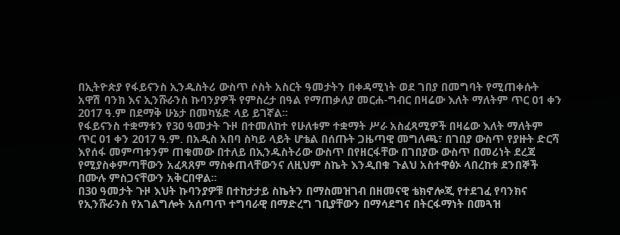በኢትዮጵያ የፋይናንስ ኢንዱስትሪ ውስጥ ሶስት አስርት ዓመታትን በቀዳሚነት ወደ ገበያ በመግባት የሚጠቀሱት አዋሽ ባንክ እና ኢንሹራንስ ኩባንያዎች የምስረታ በዓል የማጠቃለያ መርሐ-ግብር በዛሬው እለት ማለትም ጥር 01 ቀን 2017 ዓ.ም በደማቅ ሁኔታ በመካሄድ ላይ ይገኛል፡፡
የፋይናንስ ተቋማቱን የ30 ዓመታት ጉዞ በተመለከተ የሁለቱም ተቋማት ሥራ አስፈጻሚዎች በዛሬው እለት ማለትም ጥር 01 ቀን 2017 ዓ.ም. በአዲስ አበባ ስካይ ላይት ሆቴል በሰጡት ጋዜጣዊ መግለጫ፣ በገበያ ውስጥ የያዙት ድርሻ እየሰፋ መምጣቱንም ጠቁመው በተለይ በኢንዱስትሪው ውስጥ በየዘርፋቸው በገበያው ውስጥ በመሪነት ደረጃ የሚያስቀምጣቸውን አፈጻጸም ማስቀጠላቸውንና ለዚህም ስኬት እንዲበቁ ጉልህ አስተዋፅኦ ላበረከቱ ደንበኞች በሙሉ ምስጋናቸውን አቅርበዋል፡፡
በ30 ዓመታት ጉዞ እህት ኩባንያዎቹ በተከታታይ ስኬትን በማስመዝገብ በዘመናዊ ቴክኖሎጂ የተደገፈ የባንክና የኢንሹራንስ የአገልግሎት አሰጣጥ ተግባራዊ በማድረግ ገቢያቸውን በማሳደግና በትርፋማነት በመጓዝ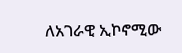ለአገራዊ ኢኮኖሚው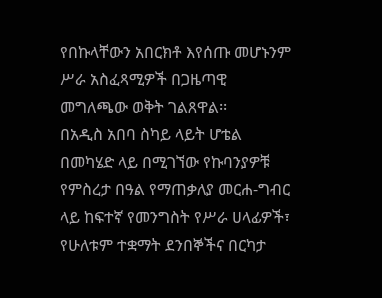የበኩላቸውን አበርክቶ እየሰጡ መሆኑንም ሥራ አስፈጻሚዎች በጋዜጣዊ መግለጫው ወቅት ገልጸዋል፡፡
በአዲስ አበባ ስካይ ላይት ሆቴል በመካሄድ ላይ በሚገኘው የኩባንያዎቹ የምስረታ በዓል የማጠቃለያ መርሐ-ግብር ላይ ከፍተኛ የመንግስት የሥራ ሀላፊዎች፣ የሁለቱም ተቋማት ደንበኞችና በርካታ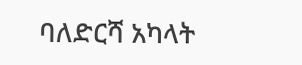ባለድርሻ አካላት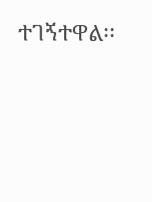ተገኝተዋል፡፡